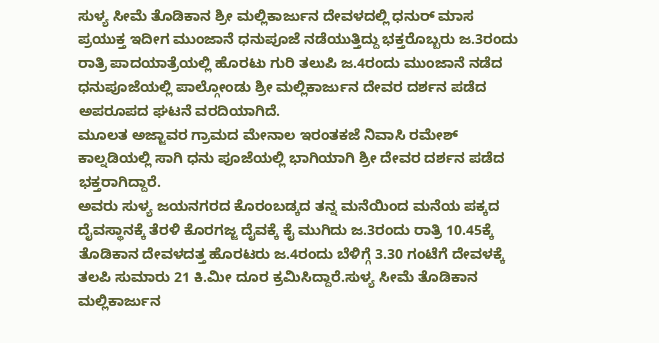ಸುಳ್ಯ ಸೀಮೆ ತೊಡಿಕಾನ ಶ್ರೀ ಮಲ್ಲಿಕಾರ್ಜುನ ದೇವಳದಲ್ಲಿ ಧನುರ್ ಮಾಸ ಪ್ರಯುಕ್ತ ಇದೀಗ ಮುಂಜಾನೆ ಧನುಪೂಜೆ ನಡೆಯುತ್ತಿದ್ದು ಭಕ್ತರೊಬ್ಬರು ಜ.3ರಂದು ರಾತ್ರಿ ಪಾದಯಾತ್ರೆಯಲ್ಲಿ ಹೊರಟು ಗುರಿ ತಲುಪಿ ಜ.4ರಂದು ಮುಂಜಾನೆ ನಡೆದ ಧನುಪೂಜೆಯಲ್ಲಿ ಪಾಲ್ಗೋಂಡು ಶ್ರೀ ಮಲ್ಲಿಕಾರ್ಜುನ ದೇವರ ದರ್ಶನ ಪಡೆದ ಅಪರೂಪದ ಘಟನೆ ವರದಿಯಾಗಿದೆ.
ಮೂಲತ ಅಜ್ಜಾವರ ಗ್ರಾಮದ ಮೇನಾಲ ಇರಂತಕಜೆ ನಿವಾಸಿ ರಮೇಶ್ ಕಾಲ್ನಡಿಯಲ್ಲಿ ಸಾಗಿ ಧನು ಪೂಜೆಯಲ್ಲಿ ಭಾಗಿಯಾಗಿ ಶ್ರೀ ದೇವರ ದರ್ಶನ ಪಡೆದ ಭಕ್ತರಾಗಿದ್ದಾರೆ.
ಅವರು ಸುಳ್ಯ ಜಯನಗರದ ಕೊರಂಬಡ್ಕದ ತನ್ನ ಮನೆಯಿಂದ ಮನೆಯ ಪಕ್ಕದ ದೈವಸ್ಥಾನಕ್ಕೆ ತೆರಳಿ ಕೊರಗಜ್ಜ ದೈವಕ್ಕೆ ಕೈ ಮುಗಿದು ಜ.3ರಂದು ರಾತ್ರಿ 10.45ಕ್ಕೆ ತೊಡಿಕಾನ ದೇವಳದತ್ತ ಹೊರಟರು ಜ.4ರಂದು ಬೆಳಿಗ್ಗೆ 3.30 ಗಂಟೆಗೆ ದೇವಳಕ್ಕೆ ತಲಪಿ ಸುಮಾರು 21 ಕಿ.ಮೀ ದೂರ ಕ್ರಮಿಸಿದ್ದಾರೆ.ಸುಳ್ಯ ಸೀಮೆ ತೊಡಿಕಾನ ಮಲ್ಲಿಕಾರ್ಜುನ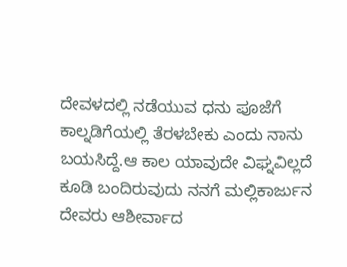ದೇವಳದಲ್ಲಿ ನಡೆಯುವ ಧನು ಪೂಜೆಗೆ ಕಾಲ್ನಡಿಗೆಯಲ್ಲಿ ತೆರಳಬೇಕು ಎಂದು ನಾನು ಬಯಸಿದ್ದೆ.ಆ ಕಾಲ ಯಾವುದೇ ವಿಘ್ನವಿಲ್ಲದೆ ಕೂಡಿ ಬಂದಿರುವುದು ನನಗೆ ಮಲ್ಲಿಕಾರ್ಜುನ ದೇವರು ಆಶೀರ್ವಾದ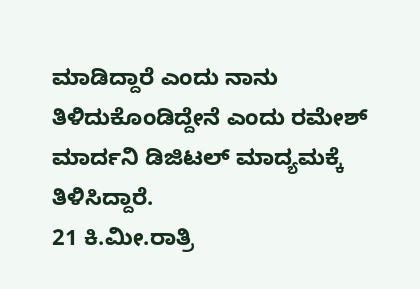ಮಾಡಿದ್ದಾರೆ ಎಂದು ನಾನು ತಿಳಿದುಕೊಂಡಿದ್ದೇನೆ ಎಂದು ರಮೇಶ್ ಮಾರ್ದನಿ ಡಿಜಿಟಲ್ ಮಾದ್ಯಮಕ್ಕೆ ತಿಳಿಸಿದ್ದಾರೆ.
21 ಕಿ.ಮೀ.ರಾತ್ರಿ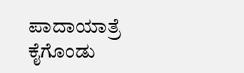ಪಾದಾಯಾತ್ರೆ ಕೈಗೊಂಡು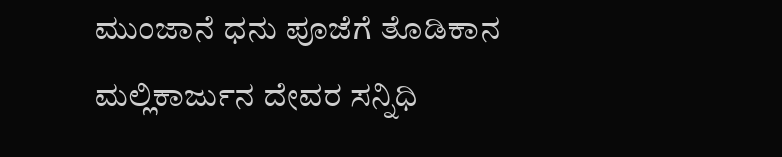ಮುಂಜಾನೆ ಧನು ಪೂಜೆಗೆ ತೊಡಿಕಾನ ಮಲ್ಲಿಕಾರ್ಜುನ ದೇವರ ಸನ್ನಿಧಿ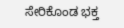ಸೇರಿಕೊಂಡ ಭಕ್ತ